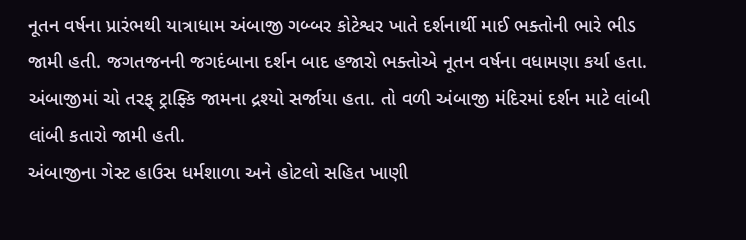નૂતન વર્ષના પ્રારંભથી યાત્રાધામ અંબાજી ગબ્બર કોટેશ્વર ખાતે દર્શનાર્થી માઈ ભક્તોની ભારે ભીડ જામી હતી. જગતજનની જગદંબાના દર્શન બાદ હજારો ભક્તોએ નૂતન વર્ષના વધામણા કર્યા હતા. અંબાજીમાં ચો તરફ્ ટ્રાફ્કિ જામના દ્રશ્યો સર્જાયા હતા. તો વળી અંબાજી મંદિરમાં દર્શન માટે લાંબી લાંબી કતારો જામી હતી.
અંબાજીના ગેસ્ટ હાઉસ ધર્મશાળા અને હોટલો સહિત ખાણી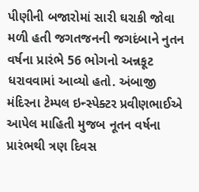પીણીની બજારોમાં સારી ઘરાકી જોવા મળી હતી જગતજનની જગદંબાને નુતન વર્ષના પ્રારંભે 56 ભોગનો અન્નકૂટ ધરાવવામાં આવ્યો હતો. અંબાજી મંદિરના ટેમ્પલ ઇન્સ્પેક્ટર પ્રવીણભાઈએ આપેલ માહિતી મુજબ નૂતન વર્ષના પ્રારંભથી ત્રણ દિવસ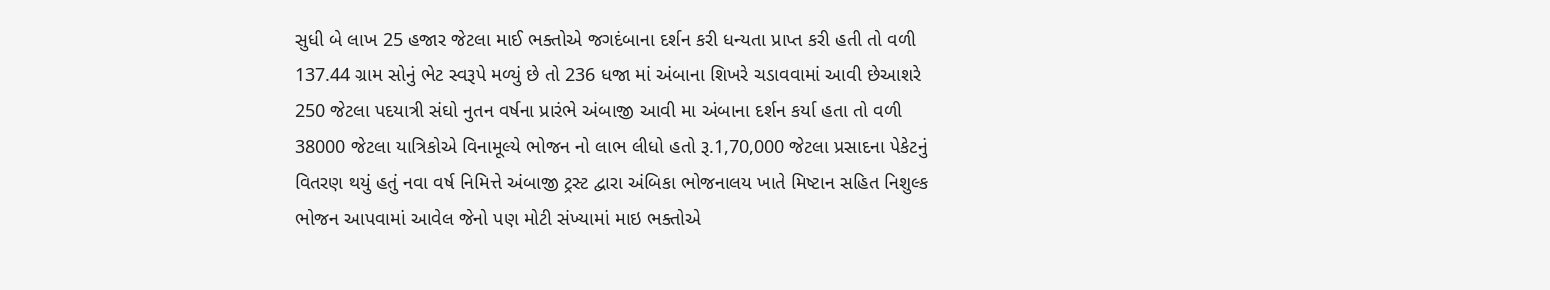સુધી બે લાખ 25 હજાર જેટલા માઈ ભક્તોએ જગદંબાના દર્શન કરી ધન્યતા પ્રાપ્ત કરી હતી તો વળી 137.44 ગ્રામ સોનું ભેટ સ્વરૂપે મળ્યું છે તો 236 ધજા માં અંબાના શિખરે ચડાવવામાં આવી છેઆશરે 250 જેટલા પદયાત્રી સંઘો નુતન વર્ષના પ્રારંભે અંબાજી આવી મા અંબાના દર્શન કર્યા હતા તો વળી 38000 જેટલા યાત્રિકોએ વિનામૂલ્યે ભોજન નો લાભ લીધો હતો રૂ.1,70,000 જેટલા પ્રસાદના પેકેટનું વિતરણ થયું હતું નવા વર્ષ નિમિત્તે અંબાજી ટ્રસ્ટ દ્વારા અંબિકા ભોજનાલય ખાતે મિષ્ટાન સહિત નિશુલ્ક ભોજન આપવામાં આવેલ જેનો પણ મોટી સંખ્યામાં માઇ ભક્તોએ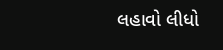લહાવો લીધો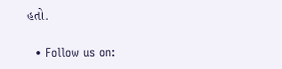હતો.

  • Follow us on: